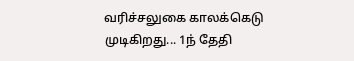வரிச்சலுகை காலக்கெடு முடிகிறது... 1ந் தேதி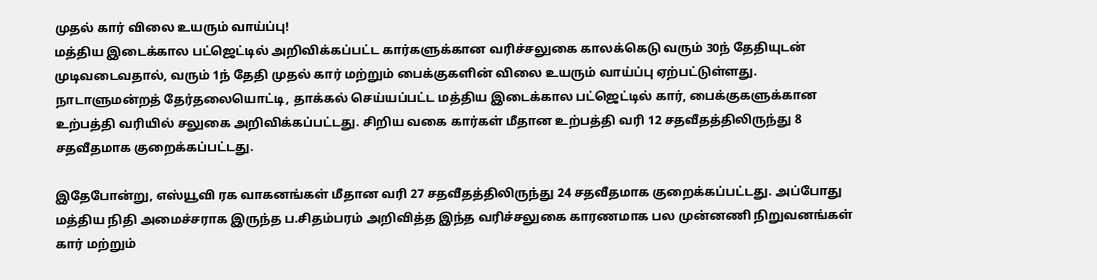முதல் கார் விலை உயரும் வாய்ப்பு!
மத்திய இடைக்கால பட்ஜெட்டில் அறிவிக்கப்பட்ட கார்களுக்கான வரிச்சலுகை காலக்கெடு வரும் 30ந் தேதியுடன் முடிவடைவதால், வரும் 1ந் தேதி முதல் கார் மற்றும் பைக்குகளின் விலை உயரும் வாய்ப்பு ஏற்பட்டுள்ளது.
நாடாளுமன்றத் தேர்தலையொட்டி, தாக்கல் செய்யப்பட்ட மத்திய இடைக்கால பட்ஜெட்டில் கார், பைக்குகளுக்கான உற்பத்தி வரியில் சலுகை அறிவிக்கப்பட்டது. சிறிய வகை கார்கள் மீதான உற்பத்தி வரி 12 சதவீதத்திலிருந்து 8 சதவீதமாக குறைக்கப்பட்டது.

இதேபோன்று, எஸ்யூவி ரக வாகனங்கள் மீதான வரி 27 சதவீதத்திலிருந்து 24 சதவீதமாக குறைக்கப்பட்டது. அப்போது மத்திய நிதி அமைச்சராக இருந்த ப.சிதம்பரம் அறிவித்த இந்த வரிச்சலுகை காரணமாக பல முன்னணி நிறுவனங்கள் கார் மற்றும்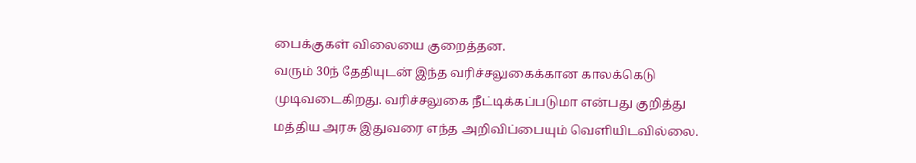பைக்குகள் விலையை குறைத்தன.
வரும் 30ந் தேதியுடன் இந்த வரிச்சலுகைக்கான காலக்கெடு முடிவடைகிறது. வரிச்சலுகை நீட்டிக்கப்படுமா என்பது குறித்து மத்திய அரசு இதுவரை எந்த அறிவிப்பையும் வெளியிடவில்லை.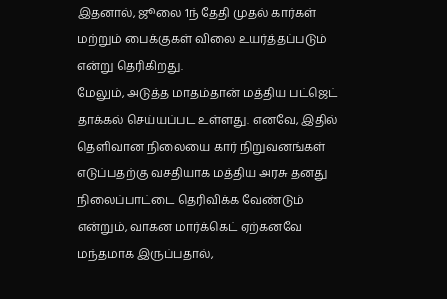இதனால், ஜூலை 1ந் தேதி முதல் கார்கள் மற்றும் பைக்குகள் விலை உயர்த்தப்படும் என்று தெரிகிறது.
மேலும், அடுத்த மாதம்தான் மத்திய பட்ஜெட் தாக்கல் செய்யப்பட உள்ளது. எனவே, இதில் தெளிவான நிலையை கார் நிறுவனங்கள் எடுப்பதற்கு வசதியாக மத்திய அரசு தனது நிலைப்பாட்டை தெரிவிக்க வேண்டும் என்றும், வாகன மார்க்கெட் ஏற்கனவே மந்தமாக இருப்பதால்,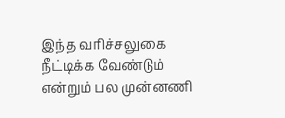இந்த வரிச்சலுகை நீட்டிக்க வேண்டும் என்றும் பல முன்னணி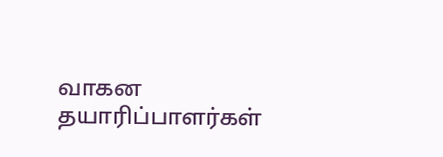வாகன தயாரிப்பாளர்கள்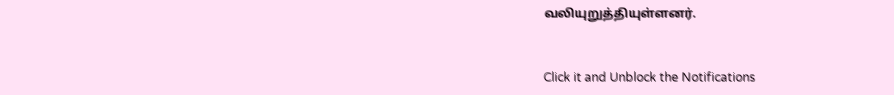வலியுறுத்தியுள்ளனர்.


Click it and Unblock the Notifications